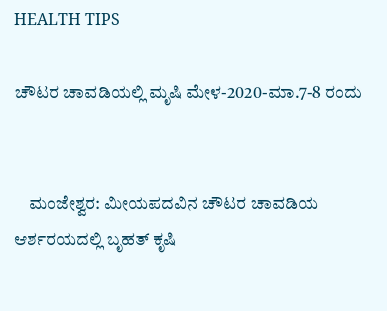HEALTH TIPS

ಚೌಟರ ಚಾವಡಿಯಲ್ಲಿ ಮೃಷಿ ಮೇಳ-2020-ಮಾ.7-8 ರಂದು


    ಮಂಜೇಶ್ವರ: ಮೀಯಪದವಿನ ಚೌಟರ ಚಾವಡಿಯ ಆರ್ಶರಯದಲ್ಲಿ ಬೃಹತ್ ಕೃಷಿ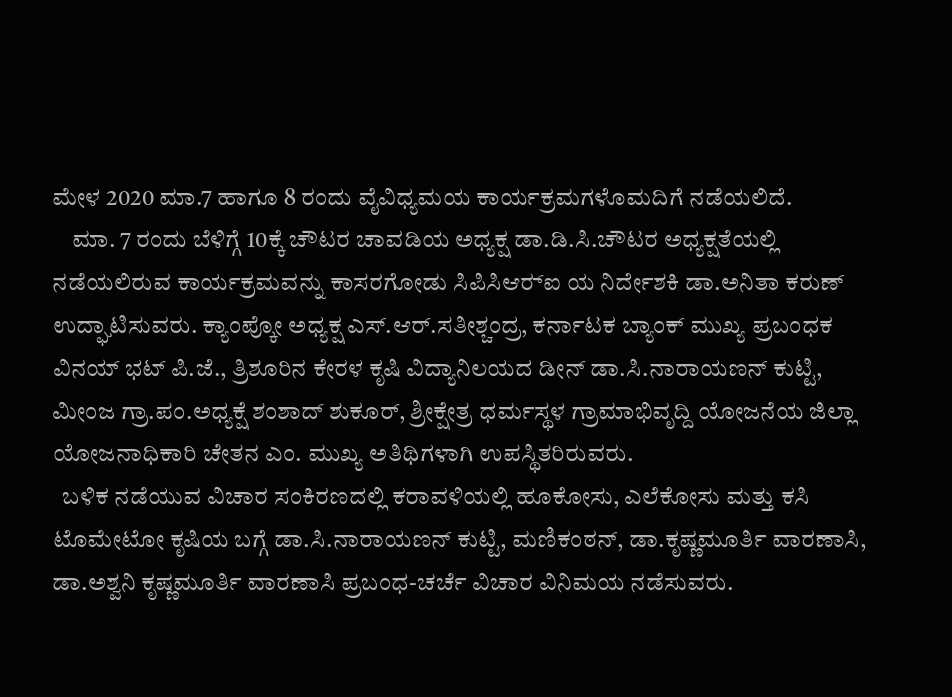ಮೇಳ 2020 ಮಾ.7 ಹಾಗೂ 8 ರಂದು ವೈವಿಧ್ಯಮಯ ಕಾರ್ಯಕ್ರಮಗಳೊಮದಿಗೆ ನಡೆಯಲಿದೆ.
    ಮಾ. 7 ರಂದು ಬೆಳಿಗ್ಗೆ 10ಕ್ಕೆ ಚೌಟರ ಚಾವಡಿಯ ಅಧ್ಯಕ್ಷ ಡಾ.ಡಿ.ಸಿ.ಚೌಟರ ಅಧ್ಯಕ್ಷತೆಯಲ್ಲಿ ನಡೆಯಲಿರುವ ಕಾರ್ಯಕ್ರಮವನ್ನು ಕಾಸರಗೋಡು ಸಿಪಿಸಿಆರ್‍ಐ ಯ ನಿರ್ದೇಶಕಿ ಡಾ.ಅನಿತಾ ಕರುಣ್ ಉದ್ಘಾಟಿಸುವರು. ಕ್ಯಾಂಪ್ಕೋ ಅಧ್ಯಕ್ಷ ಎಸ್.ಆರ್.ಸತೀಶ್ಚಂದ್ರ, ಕರ್ನಾಟಕ ಬ್ಯಾಂಕ್ ಮುಖ್ಯ ಪ್ರಬಂಧಕ ವಿನಯ್ ಭಟ್ ಪಿ.ಜೆ., ತ್ರಿಶೂರಿನ ಕೇರಳ ಕೃಷಿ ವಿದ್ಯಾನಿಲಯದ ಡೀನ್ ಡಾ.ಸಿ.ನಾರಾಯಣನ್ ಕುಟ್ಟಿ, ಮೀಂಜ ಗ್ರಾ.ಪಂ.ಅಧ್ಯಕ್ಷೆ ಶಂಶಾದ್ ಶುಕೂರ್, ಶ್ರೀಕ್ಷೇತ್ರ ಧರ್ಮಸ್ಥಳ ಗ್ರಾಮಾಭಿವೃದ್ದಿ ಯೋಜನೆಯ ಜಿಲ್ಲಾ ಯೋಜನಾಧಿಕಾರಿ ಚೇತನ ಎಂ. ಮುಖ್ಯ ಅತಿಥಿಗಳಾಗಿ ಉಪಸ್ಥಿತರಿರುವರು.
  ಬಳಿಕ ನಡೆಯುವ ವಿಚಾರ ಸಂಕಿರಣದಲ್ಲಿ ಕರಾವಳಿಯಲ್ಲಿ ಹೂಕೋಸು, ಎಲೆಕೋಸು ಮತ್ತು ಕಸಿ ಟೊಮೇಟೋ ಕೃಷಿಯ ಬಗ್ಗೆ ಡಾ.ಸಿ.ನಾರಾಯಣನ್ ಕುಟ್ಟಿ, ಮಣಿಕಂಠನ್, ಡಾ.ಕೃಷ್ಣಮೂರ್ತಿ ವಾರಣಾಸಿ, ಡಾ.ಅಶ್ವನಿ ಕೃಷ್ಣಮೂರ್ತಿ ವಾರಣಾಸಿ ಪ್ರಬಂಧ-ಚರ್ಚೆ ವಿಚಾರ ವಿನಿಮಯ ನಡೆಸುವರು.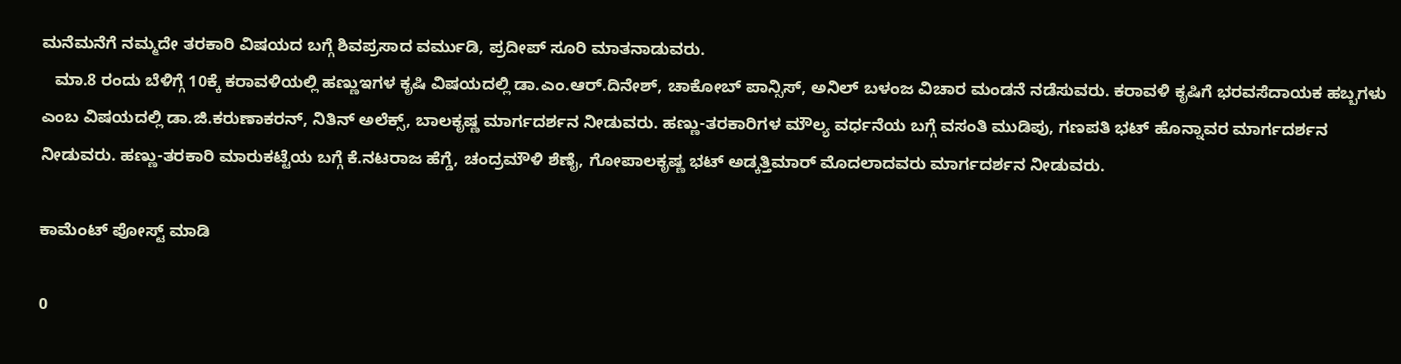ಮನೆಮನೆಗೆ ನಮ್ಮದೇ ತರಕಾರಿ ವಿಷಯದ ಬಗ್ಗೆ ಶಿವಪ್ರಸಾದ ವರ್ಮುಡಿ, ಪ್ರದೀಪ್ ಸೂರಿ ಮಾತನಾಡುವರು.
   ಮಾ.8 ರಂದು ಬೆಳಿಗ್ಗೆ 10ಕ್ಕೆ ಕರಾವಳಿಯಲ್ಲಿ ಹಣ್ಣುಇಗಳ ಕೃಷಿ ವಿಷಯದಲ್ಲಿ ಡಾ.ಎಂ.ಆರ್.ದಿನೇಶ್, ಚಾಕೋಬ್ ಪಾನ್ಸಿಸ್, ಅನಿಲ್ ಬಳಂಜ ವಿಚಾರ ಮಂಡನೆ ನಡೆಸುವರು. ಕರಾವಳಿ ಕೃಷಿಗೆ ಭರವಸೆದಾಯಕ ಹಬ್ಬಗಳು ಎಂಬ ವಿಷಯದಲ್ಲಿ ಡಾ.ಜಿ.ಕರುಣಾಕರನ್, ನಿತಿನ್ ಅಲೆಕ್ಸ್, ಬಾಲಕೃಷ್ಣ ಮಾರ್ಗದರ್ಶನ ನೀಡುವರು. ಹಣ್ಣು-ತರಕಾರಿಗಳ ಮೌಲ್ಯ ವರ್ಧನೆಯ ಬಗ್ಗೆ ವಸಂತಿ ಮುಡಿಪು, ಗಣಪತಿ ಭಟ್ ಹೊನ್ನಾವರ ಮಾರ್ಗದರ್ಶನ ನೀಡುವರು. ಹಣ್ಣು-ತರಕಾರಿ ಮಾರುಕಟ್ಟೆಯ ಬಗ್ಗೆ ಕೆ.ನಟರಾಜ ಹೆಗ್ಡೆ, ಚಂದ್ರಮೌಳಿ ಶೆಣೈ, ಗೋಪಾಲಕೃಷ್ಣ ಭಟ್ ಅಡ್ಕತ್ತಿಮಾರ್ ಮೊದಲಾದವರು ಮಾರ್ಗದರ್ಶನ ನೀಡುವರು.

ಕಾಮೆಂಟ್‌‌ ಪೋಸ್ಟ್‌ ಮಾಡಿ

0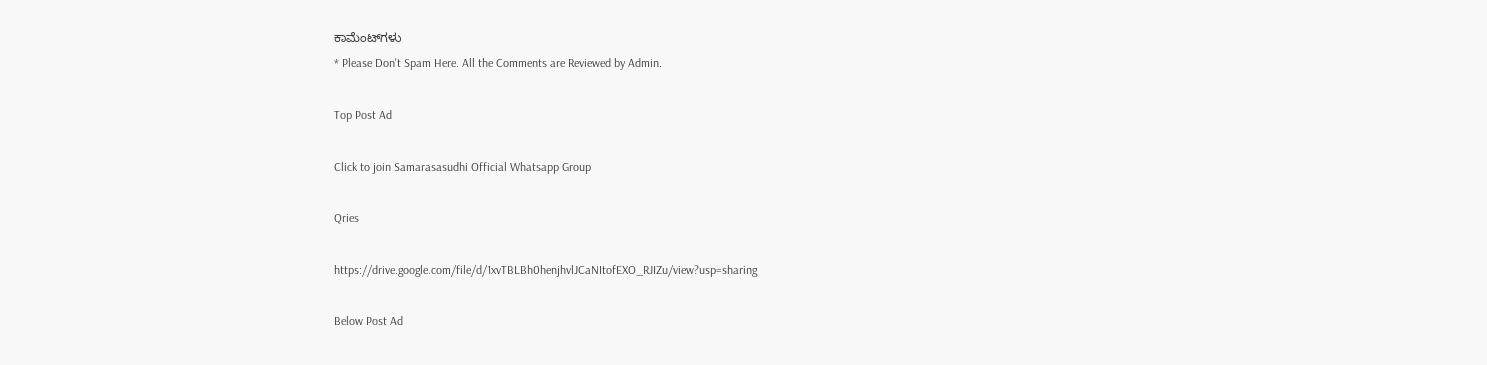ಕಾಮೆಂಟ್‌ಗಳು
* Please Don't Spam Here. All the Comments are Reviewed by Admin.

Top Post Ad

Click to join Samarasasudhi Official Whatsapp Group

Qries

https://drive.google.com/file/d/1xvTBLBh0henjhvlJCaNItofEXO_RJIZu/view?usp=sharing

Below Post Ad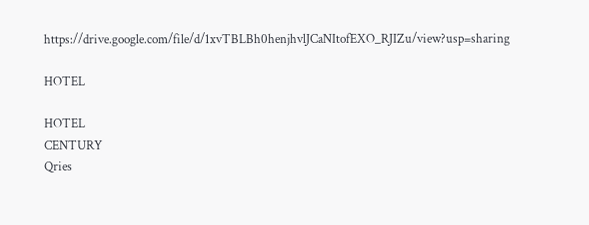https://drive.google.com/file/d/1xvTBLBh0henjhvlJCaNItofEXO_RJIZu/view?usp=sharing

HOTEL

HOTEL
CENTURY
Qries